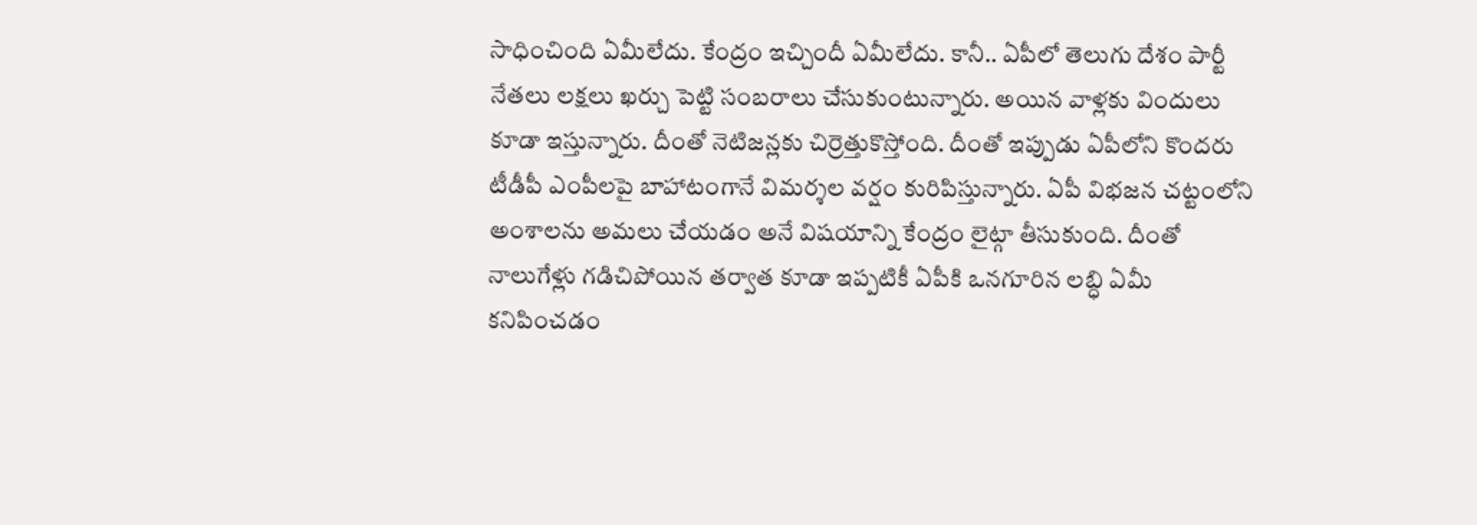సాధించింది ఏమీలేదు. కేంద్రం ఇచ్చిందీ ఏమీలేదు. కానీ.. ఏపీలో తెలుగు దేశం పార్టీ నేతలు లక్షలు ఖర్చు పెట్టి సంబరాలు చేసుకుంటున్నారు. అయిన వాళ్లకు విందులు కూడా ఇస్తున్నారు. దీంతో నెటిజన్లకు చిర్రెత్తుకొస్తోంది. దీంతో ఇప్పుడు ఏపీలోని కొందరు టీడీపీ ఎంపీలపై బాహాటంగానే విమర్శల వర్షం కురిపిస్తున్నారు. ఏపీ విభజన చట్టంలోని అంశాలను అమలు చేయడం అనే విషయాన్ని కేంద్రం లైట్గా తీసుకుంది. దీంతో నాలుగేళ్లు గడిచిపోయిన తర్వాత కూడా ఇప్పటికీ ఏపీకి ఒనగూరిన లబ్ధి ఏమీ కనిపించడం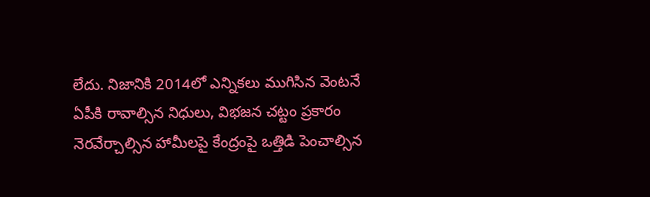లేదు. నిజానికి 2014లో ఎన్నికలు ముగిసిన వెంటనే ఏపీకి రావాల్సిన నిధులు, విభజన చట్టం ప్రకారం నెరవేర్చాల్సిన హామీలపై కేంద్రంపై ఒత్తిడి పెంచాల్సిన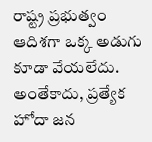రాష్ట్ర ప్రభుత్వం ఆదిశగా ఒక్క అడుగు కూడా వేయలేదు. అంతేకాదు, ప్రత్యేక హోదా జన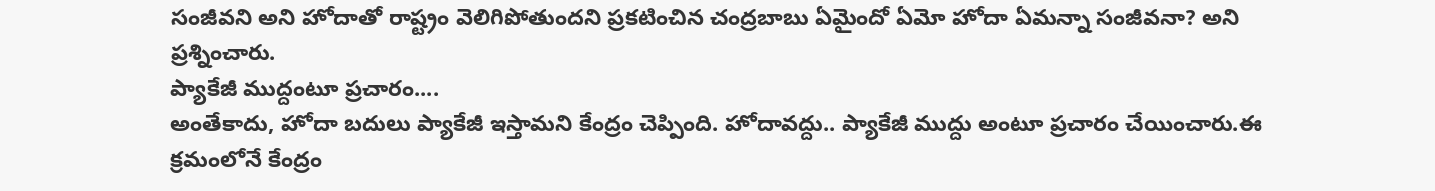సంజీవని అని హోదాతో రాష్ట్రం వెలిగిపోతుందని ప్రకటించిన చంద్రబాబు ఏమైందో ఏమో హోదా ఏమన్నా సంజీవనా? అని ప్రశ్నించారు.
ప్యాకేజీ ముద్దంటూ ప్రచారం....
అంతేకాదు, హోదా బదులు ప్యాకేజీ ఇస్తామని కేంద్రం చెప్పింది. హోదావద్దు.. ప్యాకేజీ ముద్దు అంటూ ప్రచారం చేయించారు.ఈ క్రమంలోనే కేంద్రం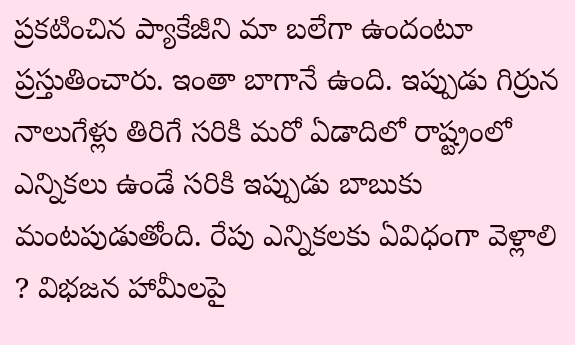ప్రకటించిన ప్యాకేజీని మా బలేగా ఉందంటూ ప్రస్తుతించారు. ఇంతా బాగానే ఉంది. ఇప్పుడు గిర్రున నాలుగేళ్లు తిరిగే సరికి మరో ఏడాదిలో రాష్ట్రంలో ఎన్నికలు ఉండే సరికి ఇప్పుడు బాబుకు మంటపుడుతోంది. రేపు ఎన్నికలకు ఏవిధంగా వెళ్లాలి ? విభజన హామీలపై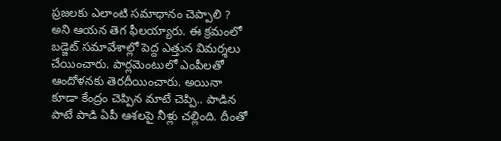ప్రజలకు ఎలాంటి సమాధానం చెప్పాలి ? అని ఆయన తెగ ఫీలయ్యారు. ఈ క్రమంలో బడ్జెట్ సమావేశాల్లో పెద్ద ఎత్తున విమర్శలు చేయించారు. పార్లమెంటులో ఎంపీలతో ఆందోళనకు తెరదీయించారు. అయినా కూడా కేంద్రం చెప్పిన మాటే చెప్పి.. పాడిన పాటే పాడి ఏపీ ఆశలపై నీళ్లు చల్లింది. దీంతో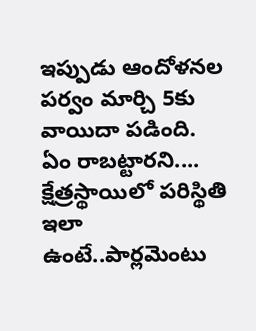ఇప్పుడు ఆందోళనల పర్వం మార్చి 5కు వాయిదా పడింది.
ఏం రాబట్టారని....
క్షేత్రస్థాయిలో పరిస్థితి ఇలా ఉంటే..పార్లమెంటు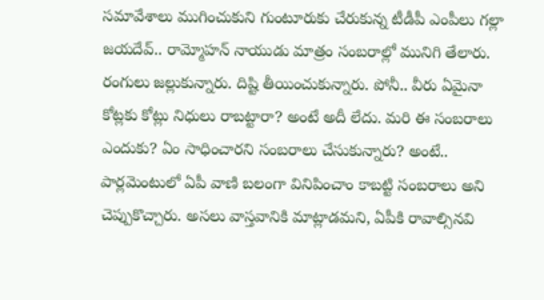సమావేశాలు ముగించుకుని గుంటూరుకు చేరుకున్న టీడీపీ ఎంపీలు గల్లా జయదేవ్.. రామ్మోహన్ నాయుడు మాత్రం సంబరాల్లో మునిగి తేలారు. రంగులు జల్లుకున్నారు. దిష్టి తీయించుకున్నారు. పోనీ.. వీరు ఏమైనా కోట్లకు కోట్లు నిధులు రాబట్టారా? అంటే అదీ లేదు. మరి ఈ సంబరాలు ఎందుకు? ఏం సాధించారని సంబరాలు చేసుకున్నారు? అంటే.. పార్లమెంటులో ఏపీ వాణి బలంగా వినిపించాం కాబట్టి సంబరాలు అని చెప్పుకొచ్చారు. అసలు వాస్తవానికి మాట్లాడమని, ఏపీకి రావాల్సినవి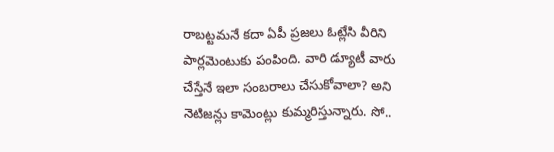రాబట్టమనే కదా ఏపీ ప్రజలు ఓట్లేసి వీరిని పార్లమెంటుకు పంపింది. వారి డ్యూటీ వారు చేస్తేనే ఇలా సంబరాలు చేసుకోవాలా? అని నెటిజన్లు కామెంట్లు కుమ్మరిస్తున్నారు. సో..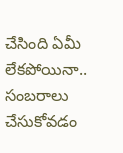చేసింది ఏమీ లేకపోయినా.. సంబరాలు చేసుకోవడం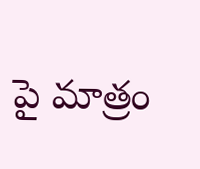పై మాత్రం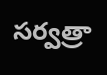సర్వత్రా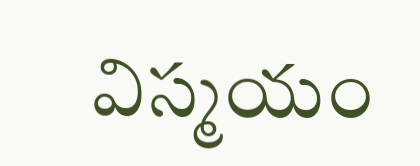విస్మయం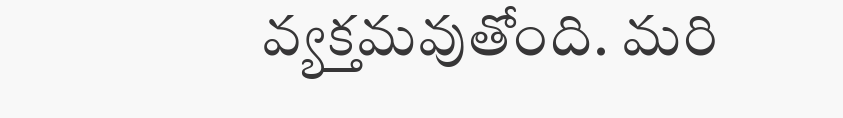వ్యక్తమవుతోంది. మరి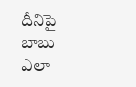దీనిపై బాబు ఎలా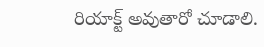రియాక్ట్ అవుతారో చూడాలి.